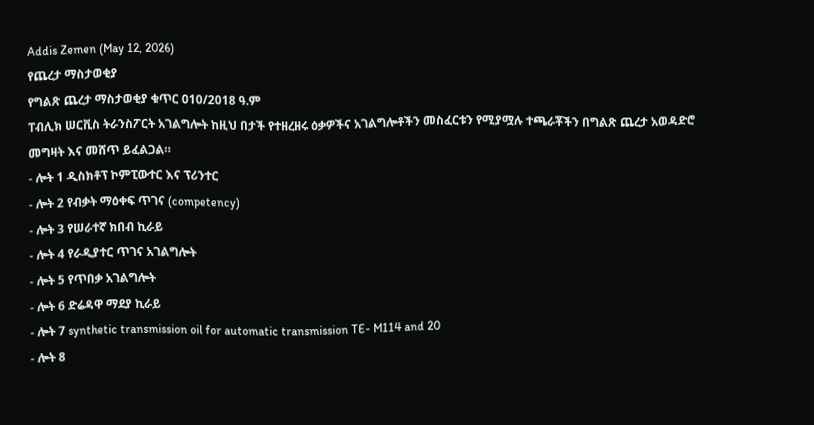Addis Zemen (May 12, 2026)
የጨረታ ማስታወቂያ
የግልጽ ጨረታ ማስታወቂያ ቁጥር 010/2018 ዓ.ም
ፐብሊክ ሠርቪስ ትራንስፖርት አገልግሎት ከዚህ በታች የተዘረዘሩ ዕቃዎችና አገልግሎቶችን መስፈርቱን የሚያሟሉ ተጫራቾችን በግልጽ ጨረታ አወዳድሮ መግዛት እና መሸጥ ይፈልጋል።
- ሎት 1 ዲስክቶፕ ኮምፒውተር እና ፕሪንተር
- ሎት 2 የብቃት ማዕቀፍ ጥገና (competency)
- ሎት 3 የሠራተኛ ክበብ ኪራይ
- ሎት 4 የራዲያተር ጥገና አገልግሎት
- ሎት 5 የጥበቃ አገልግሎት
- ሎት 6 ድሬዳዋ ማደያ ኪራይ
- ሎት 7 synthetic transmission oil for automatic transmission TE- M114 and 20
- ሎት 8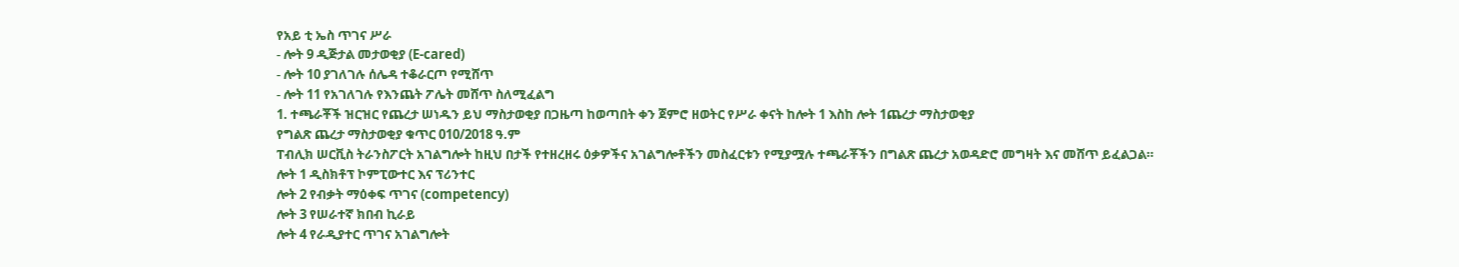የአይ ቲ ኤስ ጥገና ሥራ
- ሎት 9 ዲጅታል መታወቂያ (E-cared)
- ሎት 10 ያገለገሉ ሰሌዳ ተቆራርጦ የሚሸጥ
- ሎት 11 የአገለገሉ የእንጨት ፖሌት መሸጥ ስለሚፈልግ
1. ተጫራቾች ዝርዝር የጨረታ ሠነዱን ይህ ማስታወቂያ በጋዜጣ ከወጣበት ቀን ጀምሮ ዘወትር የሥራ ቀናት ከሎት 1 እስከ ሎት 1ጨረታ ማስታወቂያ
የግልጽ ጨረታ ማስታወቂያ ቁጥር 010/2018 ዓ.ም
ፐብሊክ ሠርቪስ ትራንስፖርት አገልግሎት ከዚህ በታች የተዘረዘሩ ዕቃዎችና አገልግሎቶችን መስፈርቱን የሚያሟሉ ተጫራቾችን በግልጽ ጨረታ አወዳድሮ መግዛት እና መሸጥ ይፈልጋል።
ሎት 1 ዲስክቶፕ ኮምፒውተር እና ፕሪንተር
ሎት 2 የብቃት ማዕቀፍ ጥገና (competency)
ሎት 3 የሠራተኛ ክበብ ኪራይ
ሎት 4 የራዲያተር ጥገና አገልግሎት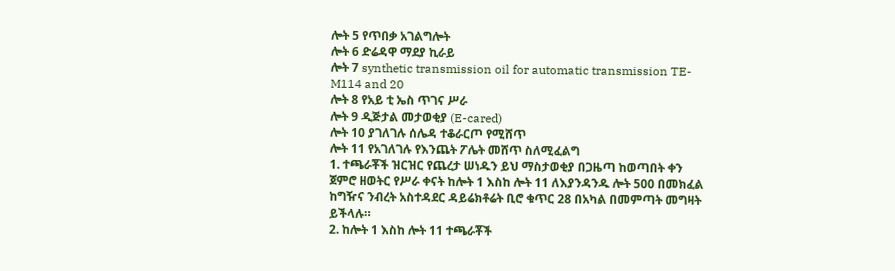ሎት 5 የጥበቃ አገልግሎት
ሎት 6 ድሬዳዋ ማደያ ኪራይ
ሎት 7 synthetic transmission oil for automatic transmission TE- M114 and 20
ሎት 8 የአይ ቲ ኤስ ጥገና ሥራ
ሎት 9 ዲጅታል መታወቂያ (E-cared)
ሎት 10 ያገለገሉ ሰሌዳ ተቆራርጦ የሚሸጥ
ሎት 11 የአገለገሉ የእንጨት ፖሌት መሸጥ ስለሚፈልግ
1. ተጫራቾች ዝርዝር የጨረታ ሠነዱን ይህ ማስታወቂያ በጋዜጣ ከወጣበት ቀን ጀምሮ ዘወትር የሥራ ቀናት ከሎት 1 እስከ ሎት 11 ለእያንዳንዱ ሎት 500 በመክፈል ከግዥና ንብረት አስተዳደር ዳይሬክቶሬት ቢሮ ቁጥር 28 በአካል በመምጣት መግዛት ይችላሉ።
2. ከሎት 1 እስከ ሎት 11 ተጫራቾች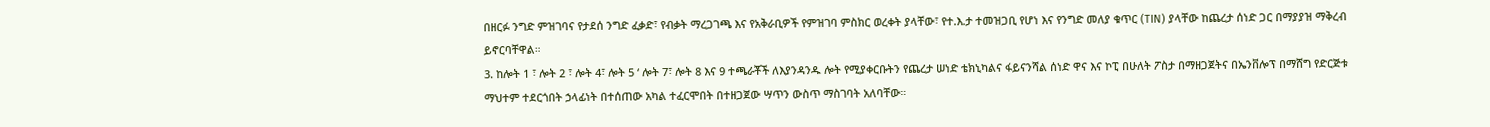በዘርፉ ንግድ ምዝገባና የታደሰ ንግድ ፈቃድ፣ የብቃት ማረጋገጫ እና የአቅራቢዎች የምዝገባ ምስክር ወረቀት ያላቸው፣ የተ.እ.ታ ተመዝጋቢ የሆነ እና የንግድ መለያ ቁጥር (TIN) ያላቸው ከጨረታ ሰነድ ጋር በማያያዝ ማቅረብ ይኖርባቸዋል።
3. ከሎት 1 ፣ ሎት 2 ፣ ሎት 4፣ ሎት 5 ‘ ሎት 7፣ ሎት 8 እና 9 ተጫራቾች ለእያንዳንዱ ሎት የሚያቀርቡትን የጨረታ ሠነድ ቴክኒካልና ፋይናንሻል ሰነድ ዋና እና ኮፒ በሁለት ፖስታ በማዘጋጀትና በኤንቨሎፕ በማሸግ የድርጅቱ ማህተም ተደርጎበት ኃላፊነት በተሰጠው አካል ተፈርሞበት በተዘጋጀው ሣጥን ውስጥ ማስገባት አለባቸው።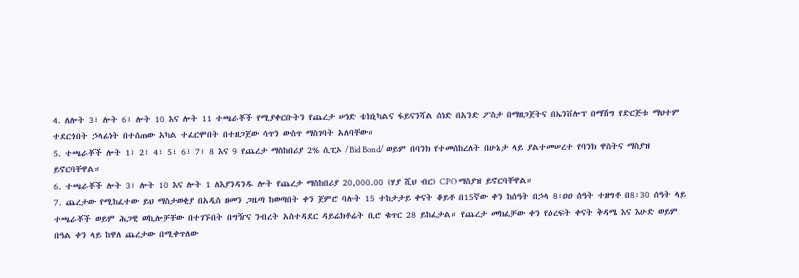4. ለሎት 3፣ ሎት 6፣ ሎት 10 እና ሎት 11 ተጫራቾች የሚያቀርቡትን የጨረታ ሠነድ ቴክኒካልና ፋይናንሻል ሰነድ በአንድ ፖስታ በማዘጋጀትና በኤንቨሎፕ በማሽግ የድርጅቱ ማህተም ተደርጎበት ኃላፊነት በተሰጠው አካል ተፈርሞበት በተዘጋጀው ሳጥን ውስጥ ማስገባት አለባቸው።
5. ተጫራቾች ሎት 1፣ 2፣ 4፣ 5፣ 6፣ 7፣ 8 እና 9 የጨረታ ማስከበሪያ 2% ሲፒኦ /Bid Bond/ ወይም በባንክ የተመሰከረለት በሁኔታ ላይ ያልተመሠረተ የባንክ ዋስትና ማስያዝ ይኖርባቸዋል።
6. ተጫራቾች ሎት 3፣ ሎት 10 እና ሎት 1 ለእያንዳንዱ ሎት የጨረታ ማስከበሪያ 20,000.00 (ሃያ ሺህ ብር) CPO ማስያዝ ይኖርባቸዋል።
7. ጨረታው የሚከፈተው ይህ ማስታወቂያ በአዲስ ዘመን ጋዜጣ ከወጣበት ቀን ጀምሮ ባሉት 15 ተከታታይ ቀናት ቆይቶ በ15ኛው ቀን ከሰዓት በኃላ 8፡ዐዐ ሰዓት ተዘግቶ በ8፡30 ሰዓት ላይ ተጫራቾች ወይም ሕጋዊ ወኪሎቻቸው በተገኙበት በግዥና ንብረት አስተዳደር ዳይሬክቶሬት ቢሮ ቁጥር 28 ይከፈታል። የጨረታ መክፈቻው ቀን የዕረፍት ቀናት ቅዳሜ እና እሁድ ወይም በዓል ቀን ላይ ከዋለ ጨረታው በሚቀጥለው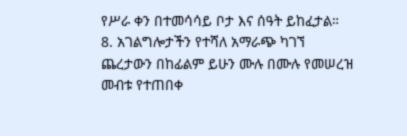የሥራ ቀን በተመሳሳይ ቦታ እና ሰዓት ይከፈታል።
8. አገልግሎታችን የተሻለ አማራጭ ካገኘ ጨረታውን በከፊልም ይሁን ሙሉ በሙሉ የመሠረዝ መብቱ የተጠበቀ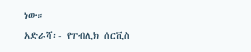ነው።
አድራሻ፡- የፐብሊክ ሰርቪስ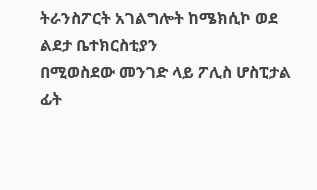ትራንስፖርት አገልግሎት ከሜክሲኮ ወደ ልደታ ቤተክርስቲያን
በሚወስደው መንገድ ላይ ፖሊስ ሆስፒታል ፊት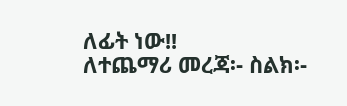ለፊት ነው!!
ለተጨማሪ መረጃ፡- ስልክ፡-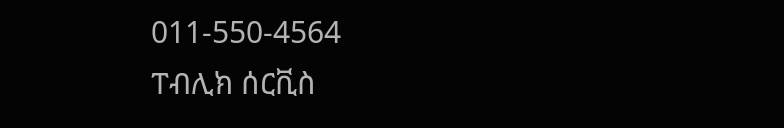011-550-4564
ፐብሊክ ሰርቪስ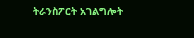ትራንስፖርት አገልግሎት